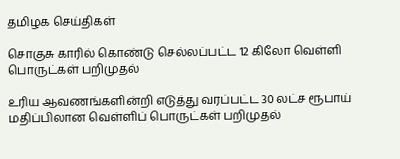தமிழக செய்திகள்

சொகுசு காரில் கொண்டு செல்லப்பட்ட 12 கிலோ வெள்ளி பொருட்கள் பறிமுதல்

உரிய ஆவணங்களின்றி எடுத்து வரப்பட்ட 30 லட்ச ரூபாய் மதிப்பிலான வெள்ளிப் பொருட்கள் பறிமுதல்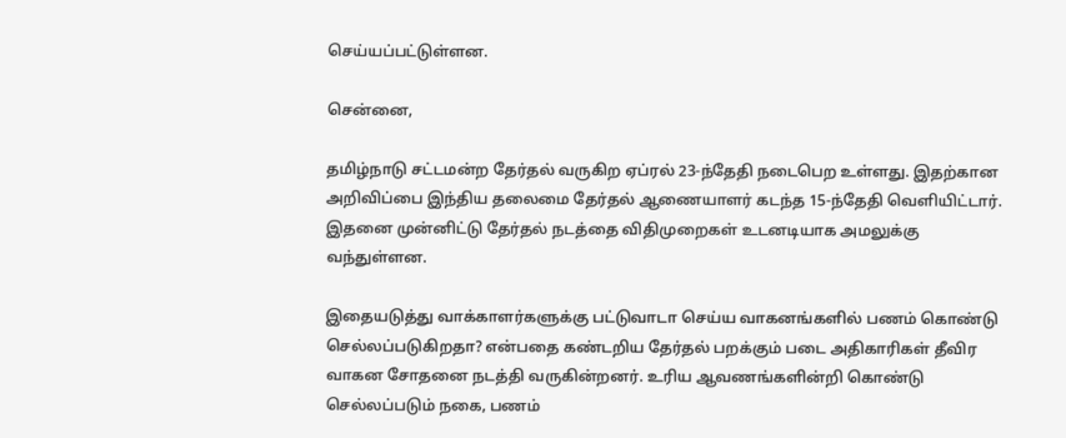செய்யப்பட்டுள்ளன.

சென்னை,

தமிழ்நாடு சட்டமன்ற தேர்தல் வருகிற ஏப்ரல் 23-ந்தேதி நடைபெற உள்ளது. இதற்கான அறிவிப்பை இந்திய தலைமை தேர்தல் ஆணையாளர் கடந்த 15-ந்தேதி வெளியிட்டார். இதனை முன்னிட்டு தேர்தல் நடத்தை விதிமுறைகள் உடனடியாக அமலுக்கு வந்துள்ளன.

இதையடுத்து வாக்காளர்களுக்கு பட்டுவாடா செய்ய வாகனங்களில் பணம் கொண்டு செல்லப்படுகிறதா? என்பதை கண்டறிய தேர்தல் பறக்கும் படை அதிகாரிகள் தீவிர வாகன சோதனை நடத்தி வருகின்றனர். உரிய ஆவணங்களின்றி கொண்டு செல்லப்படும் நகை, பணம்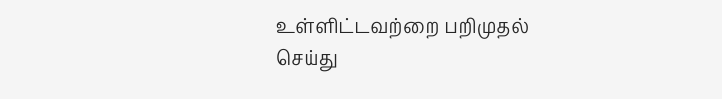உள்ளிட்டவற்றை பறிமுதல் செய்து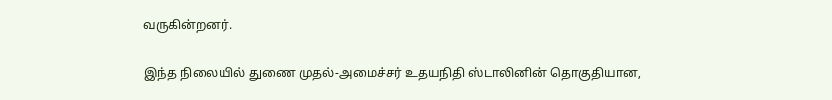வருகின்றனர்.

இந்த நிலையில் துணை முதல்-அமைச்சர் உதயநிதி ஸ்டாலினின் தொகுதியான,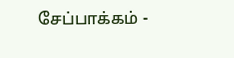சேப்பாக்கம் -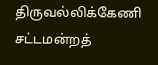திருவல்லிக்கேணி சட்டமன்றத்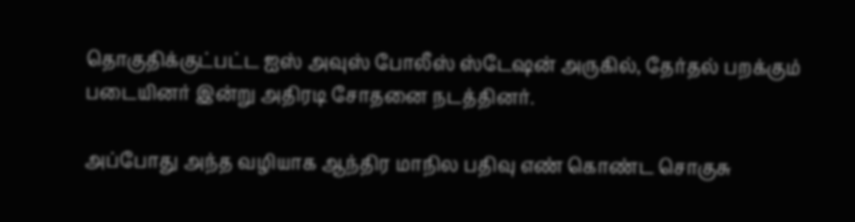தொகுதிக்குட்பட்ட ஐஸ் அவுஸ் போலீஸ் ஸ்டேஷன் அருகில், தேர்தல் பறக்கும் படையினர் இன்று அதிரடி சோதனை நடத்தினர்.

அப்போது அந்த வழியாக ஆந்திர மாநில பதிவு எண் கொண்ட சொகுசு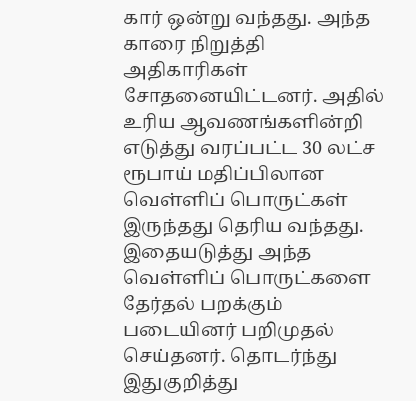கார் ஒன்று வந்தது. அந்த காரை நிறுத்தி அதிகாரிகள் சோதனையிட்டனர். அதில் உரிய ஆவணங்களின்றி எடுத்து வரப்பட்ட 30 லட்ச ரூபாய் மதிப்பிலான வெள்ளிப் பொருட்கள் இருந்தது தெரிய வந்தது. இதையடுத்து அந்த வெள்ளிப் பொருட்களை தேர்தல் பறக்கும் படையினர் பறிமுதல் செய்தனர். தொடர்ந்து இதுகுறித்து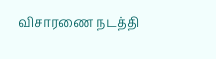விசாரணை நடத்தி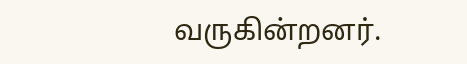வருகின்றனர்.